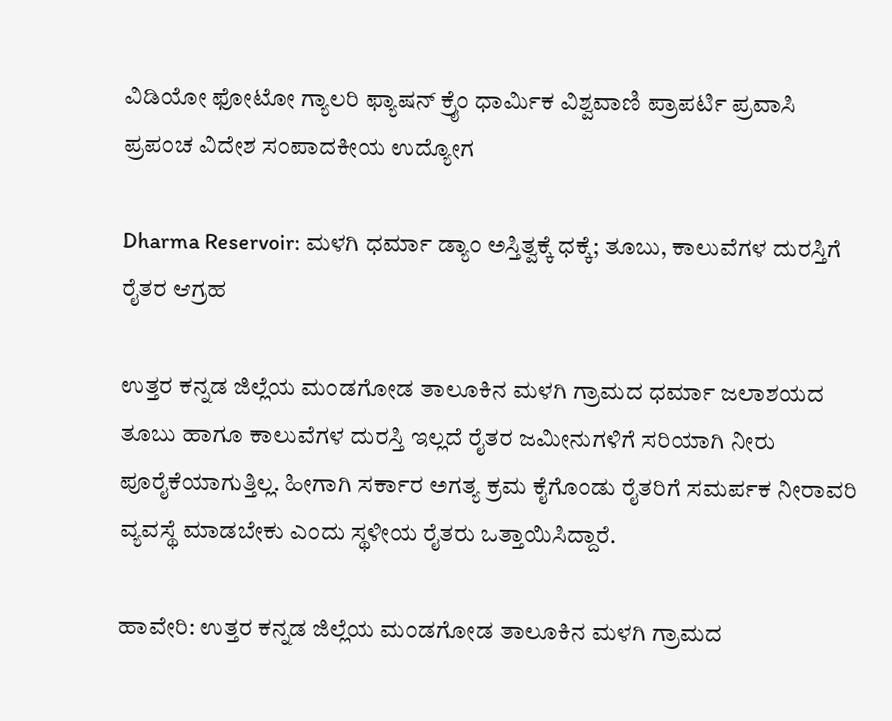ವಿಡಿಯೋ ಫೋಟೋ ಗ್ಯಾಲರಿ ಫ್ಯಾಷನ್ ಕ್ರೈಂ ಧಾರ್ಮಿಕ ವಿಶ್ವವಾಣಿ ಪ್ರಾಪರ್ಟಿ ಪ್ರವಾಸಿ ಪ್ರಪಂಚ ವಿದೇಶ ಸಂಪಾದಕೀಯ ಉದ್ಯೋಗ

Dharma Reservoir: ಮಳಗಿ ಧರ್ಮಾ ಡ್ಯಾಂ ಅಸ್ತಿತ್ವಕ್ಕೆ ಧಕ್ಕೆ; ತೂಬು, ಕಾಲುವೆಗಳ ದುರಸ್ತಿಗೆ ರೈತರ ಆಗ್ರಹ

ಉತ್ತರ ಕನ್ನಡ ಜಿಲ್ಲೆಯ ಮಂಡಗೋಡ ತಾಲೂಕಿನ ಮಳಗಿ ಗ್ರಾಮದ ಧರ್ಮಾ ಜಲಾಶಯದ ತೂಬು ಹಾಗೂ ಕಾಲುವೆಗಳ ದುರಸ್ತಿ ಇಲ್ಲದೆ ರೈತರ ಜಮೀನುಗಳಿಗೆ ಸರಿಯಾಗಿ ನೀರು ಪೂರೈಕೆಯಾಗುತ್ತಿಲ್ಲ. ಹೀಗಾಗಿ ಸರ್ಕಾರ ಅಗತ್ಯ ಕ್ರಮ ಕೈಗೊಂಡು ರೈತರಿಗೆ ಸಮರ್ಪಕ ನೀರಾವರಿ ವ್ಯವಸ್ಥೆ ಮಾಡಬೇಕು ಎಂದು ಸ್ಥಳೀಯ ರೈತರು ಒತ್ತಾಯಿಸಿದ್ದಾರೆ.

ಹಾವೇರಿ: ಉತ್ತರ ಕನ್ನಡ ಜಿಲ್ಲೆಯ ಮಂಡಗೋಡ ತಾಲೂಕಿನ ಮಳಗಿ ಗ್ರಾಮದ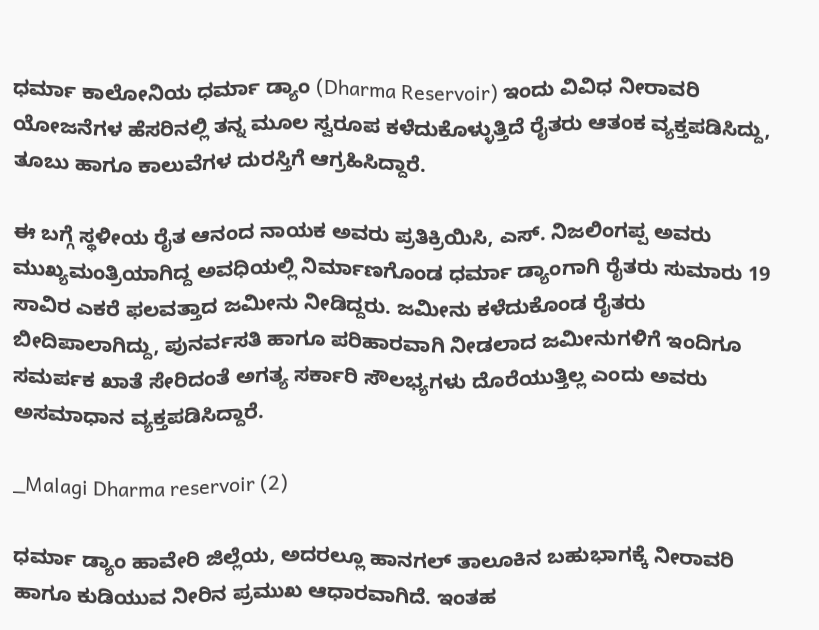ಧರ್ಮಾ ಕಾಲೋನಿಯ ಧರ್ಮಾ ಡ್ಯಾಂ (Dharma Reservoir) ಇಂದು ವಿವಿಧ ನೀರಾವರಿ ಯೋಜನೆಗಳ ಹೆಸರಿನಲ್ಲಿ ತನ್ನ ಮೂಲ ಸ್ವರೂಪ ಕಳೆದುಕೊಳ್ಳುತ್ತಿದೆ ರೈತರು ಆತಂಕ ವ್ಯಕ್ತಪಡಿಸಿದ್ದು, ತೂಬು ಹಾಗೂ ಕಾಲುವೆಗಳ ದುರಸ್ತಿಗೆ ಆಗ್ರಹಿಸಿದ್ದಾರೆ.

ಈ ಬಗ್ಗೆ ಸ್ಥಳೀಯ ರೈತ ಆನಂದ ನಾಯಕ ಅವರು ಪ್ರತಿಕ್ರಿಯಿಸಿ, ಎಸ್. ನಿಜಲಿಂಗಪ್ಪ ಅವರು ಮುಖ್ಯಮಂತ್ರಿಯಾಗಿದ್ದ ಅವಧಿಯಲ್ಲಿ ನಿರ್ಮಾಣಗೊಂಡ ಧರ್ಮಾ ಡ್ಯಾಂಗಾಗಿ ರೈತರು ಸುಮಾರು 19 ಸಾವಿರ ಎಕರೆ ಫಲವತ್ತಾದ ಜಮೀನು ನೀಡಿದ್ದರು. ಜಮೀನು ಕಳೆದುಕೊಂಡ ರೈತರು ಬೀದಿಪಾಲಾಗಿದ್ದು, ಪುನರ್ವಸತಿ ಹಾಗೂ ಪರಿಹಾರವಾಗಿ ನೀಡಲಾದ ಜಮೀನುಗಳಿಗೆ ಇಂದಿಗೂ ಸಮರ್ಪಕ ಖಾತೆ ಸೇರಿದಂತೆ ಅಗತ್ಯ ಸರ್ಕಾರಿ ಸೌಲಭ್ಯಗಳು ದೊರೆಯುತ್ತಿಲ್ಲ ಎಂದು ಅವರು ಅಸಮಾಧಾನ ವ್ಯಕ್ತಪಡಿಸಿದ್ದಾರೆ.

_Malagi Dharma reservoir (2)

ಧರ್ಮಾ ಡ್ಯಾಂ ಹಾವೇರಿ ಜಿಲ್ಲೆಯ, ಅದರಲ್ಲೂ ಹಾನಗಲ್ ತಾಲೂಕಿನ ಬಹುಭಾಗಕ್ಕೆ ನೀರಾವರಿ ಹಾಗೂ ಕುಡಿಯುವ ನೀರಿನ ಪ್ರಮುಖ ಆಧಾರವಾಗಿದೆ. ಇಂತಹ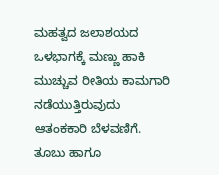ಮಹತ್ವದ ಜಲಾಶಯದ ಒಳಭಾಗಕ್ಕೆ ಮಣ್ಣು ಹಾಕಿ ಮುಚ್ಚುವ ರೀತಿಯ ಕಾಮಗಾರಿ ನಡೆಯುತ್ತಿರುವುದು ಆತಂಕಕಾರಿ ಬೆಳವಣಿಗೆ. ತೂಬು ಹಾಗೂ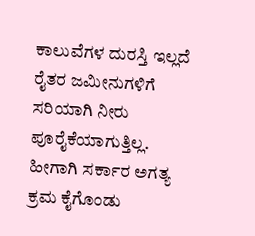ಕಾಲುವೆಗಳ ದುರಸ್ತಿ ಇಲ್ಲದೆ ರೈತರ ಜಮೀನುಗಳಿಗೆ ಸರಿಯಾಗಿ ನೀರು ಪೂರೈಕೆಯಾಗುತ್ತಿಲ್ಲ. ಹೀಗಾಗಿ ಸರ್ಕಾರ ಅಗತ್ಯ ಕ್ರಮ ಕೈಗೊಂಡು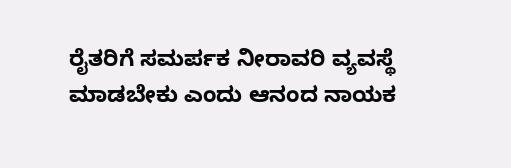ರೈತರಿಗೆ ಸಮರ್ಪಕ ನೀರಾವರಿ ವ್ಯವಸ್ಥೆ ಮಾಡಬೇಕು ಎಂದು ಆನಂದ ನಾಯಕ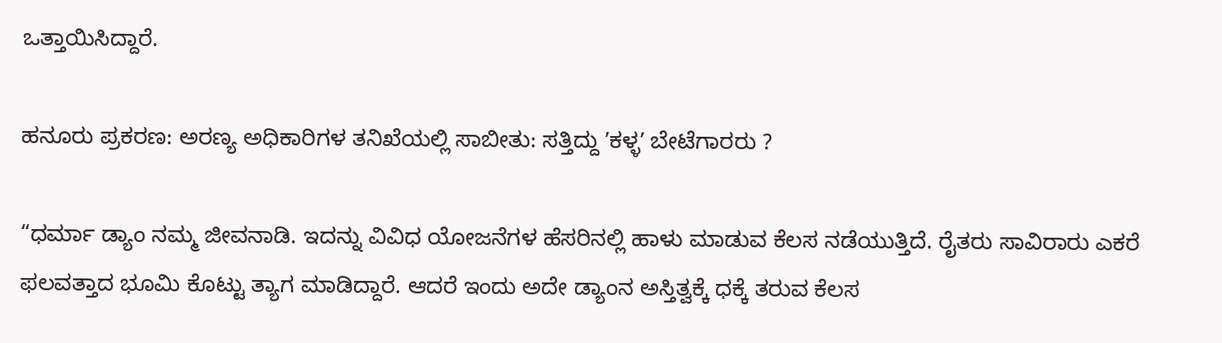ಒತ್ತಾಯಿಸಿದ್ದಾರೆ.

ಹನೂರು ಪ್ರಕರಣ: ಅರಣ್ಯ ಅಧಿಕಾರಿಗಳ ತನಿಖೆಯಲ್ಲಿ ಸಾಬೀತು: ಸತ್ತಿದ್ದು ʼಕಳ್ಳʼ ಬೇಟೆಗಾರರು ?

“ಧರ್ಮಾ ಡ್ಯಾಂ ನಮ್ಮ ಜೀವನಾಡಿ. ಇದನ್ನು ವಿವಿಧ ಯೋಜನೆಗಳ ಹೆಸರಿನಲ್ಲಿ ಹಾಳು ಮಾಡುವ ಕೆಲಸ ನಡೆಯುತ್ತಿದೆ. ರೈತರು ಸಾವಿರಾರು ಎಕರೆ ಫಲವತ್ತಾದ ಭೂಮಿ ಕೊಟ್ಟು ತ್ಯಾಗ ಮಾಡಿದ್ದಾರೆ. ಆದರೆ ಇಂದು ಅದೇ ಡ್ಯಾಂನ ಅಸ್ತಿತ್ವಕ್ಕೆ ಧಕ್ಕೆ ತರುವ ಕೆಲಸ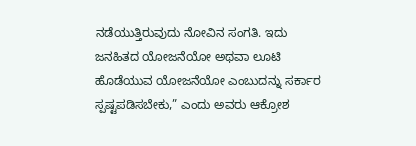ನಡೆಯುತ್ತಿರುವುದು ನೋವಿನ ಸಂಗತಿ. ಇದು ಜನಹಿತದ ಯೋಜನೆಯೋ ಅಥವಾ ಲೂಟಿ ಹೊಡೆಯುವ ಯೋಜನೆಯೋ ಎಂಬುದನ್ನು ಸರ್ಕಾರ ಸ್ಪಷ್ಟಪಡಿಸಬೇಕು,” ಎಂದು ಅವರು ಆಕ್ರೋಶ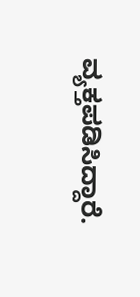ವ್ಯಕ್ತಪಡಿಸಿದ್ದಾರೆ.